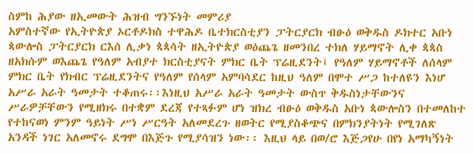ስምከ ሕያው ዘኢመውት ሕዝብ ግንኙነት መምሪያ
አምስተኛው የኢትዮጵያ ኦርቶዶክስ ተዋሕዶ ቤተክርስቲያን ፓትርያርክ ብፁዕ ወቅዱስ ዶክተር አቡነ ጳውሎስ ፓትርያርክ ርእሰ ሊቃነ ጳጳሳት ዘኢትዮጵያ ወዕጨጌ ዘመንበረ ተክለ ሃይማኖት ሊቀ ጳጳስ ዘአክሱም ወእጨጌ የዓለም አብያተ ክርስቲያናት ምክር ቤት ፕሬዚደንት፤ የዓለም ሃይማኖቶች ለሰላም ምክር ቤት የክብር ፕሬዚደንትና የዓለም የሰላም አምባሳደር ከዚህ ዓለም በሞተ ሥጋ ከተለዩን እነሆ አሥራ አራት ዓመታት ተቆጠሩ፡፡እነዚህ አሥራ አራት ዓመታት ውስጥ ቅዱስነታቸውንና ሥራዎቻቸውን የሚዘክሩ በተቋም ደረጃ የተጻፉም ሆነ ዝክረ ብፁዕ ወቅዱስ አቡነ ጳውሎስን በተመለከተ የተከናወነ ምንም ዓይነት ሥነ ሥርዓት አለመደረጉ ዘወትር የሚያስቆጭና በምክንያትነት የሚገለጽ አንዳች ነገር አለመኖሩ ደግሞ በእጅጉ የሚያሳዝን ነው፡፡ እዚህ ላይ በወ/ሮ እጅጋየሁ በየነ አማካኝነት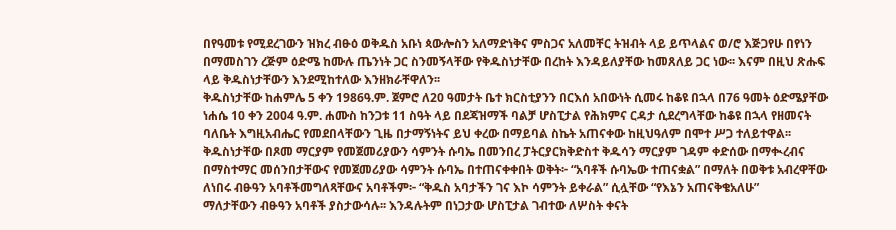በየዓመቱ የሚደረገውን ዝክረ ብፁዕ ወቅዱስ አቡነ ጳውሎስን አለማድነቅና ምስጋና አለመቸር ትዝብት ላይ ይጥላልና ወ/ሮ እጅጋየሁ በየነን በማመስገን ረጅም ዕድሜ ከሙሉ ጤንነት ጋር ስንመኝላቸው የቅዱስነታቸው በረከት እንዳይለያቸው ከመጸለይ ጋር ነው፡፡ እናም በዚህ ጽሑፍ ላይ ቅዱስነታቸውን እንደሚከተለው እንዘክራቸዋለን፡፡
ቅዱስነታቸው ከሐምሌ 5 ቀን 1986ዓ.ም. ጀምሮ ለ20 ዓመታት ቤተ ክርስቲያንን በርእሰ አበውነት ሲመሩ ከቆዩ በኋላ በ76 ዓመት ዕድሜያቸው ነሐሴ 10 ቀን 2004 ዓ.ም. ሐሙስ ከንጋቱ 11 ስዓት ላይ በደጃዝማች ባልቻ ሆስፒታል የሕክምና ርዳታ ሲደረግላቸው ከቆዩ በኋላ የዘመናት ባለቤት እግዚአብሔር የመደበላቸውን ጊዜ በታማኝነትና ይህ ቀረው በማይባል ስኬት አጠናቀው ከዚህዓለም በሞተ ሥጋ ተለይተዋል፡፡ ቅዱስነታቸው በጾመ ማርያም የመጀመሪያውን ሳምንት ሱባኤ በመንበረ ፓትርያርክቅድስተ ቅዱሳን ማርያም ገዳም ቀድሰው በማቊረብና በማስተማር መሰንበታቸውና የመጀመሪያው ሳምንት ሱባኤ በተጠናቀቀበት ወቅት፦ “አባቶች ሱባኤው ተጠናቋል” በማለት በወቅቱ አብረዋቸው ለነበሩ ብፁዓን አባቶችመግለጻቸውና አባቶችም፦ “ቅዱስ አባታችን ገና እኮ ሳምንት ይቀራል” ሲሏቸው “የእኔን አጠናቅቄአለሁ”
ማለታቸውን ብፁዓን አባቶች ያስታውሳሉ፡፡ እንዳሉትም በነጋታው ሆስፒታል ገብተው ለሦስት ቀናት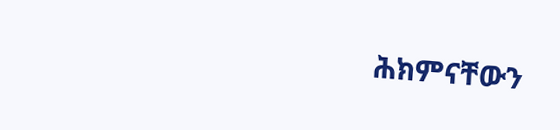ሕክምናቸውን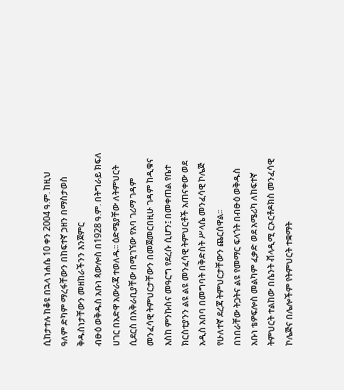ሲከታተሉ ከቆዩ በኋላ ነሐሴ 10 ቀን 2004 ዓ.ም. ከዚህ ዓለም ድካም ማረፋቸውን በከፍተኛ ኃዘን በማስታወስ ቅዱስነታቸውን መዘከራችንን እንጀምር
ብፁዕ ወቅዱስ አቡነ ጳውሎስ በ1928 ዓ.ም. በትግራይ ክፍለ ሀገር በአድዋ አውራጃ ተወለዱ፡፡ ዕድሜያቸው ለትምህርት ሲደርስ በአቅራቢያቸው በሚገኘው የአባ ገሪማ ገዳም መንፈሳዊ ትምህርታቸውን በመጀመርበዚሁ ገዳም ከዲቁና እስከ ምንኩስና መዓርግ የደረሱ ሲሆን፤ በመቀጠል የቤተ ክርስቲያንን ልዩ ልዩ መንፈሳዊ ትምህርቶች አጠናቀው ወደ አዲስ አበባ በመግባት በቅድስት ሥላሴ መንፈሳዊ ኮሌጅ የሁለተኛ ደረጃ ትምህርታቸውን ጨርሰዋል፡፡
በነበራቸው ትጋትና ልዩ የመማር ፍላጎት በብፁዕ ወቅዱስ አቡነ ቴዎፍሎስ መልካም ፈቃድ ወደ አሜሪካ ለከፍተኛ ትምህርት ተልከው በሴንት ቭላዲሚ ርኦርቶዶክስ መንፈሳዊ ኮሌጅና በሌሎችም የትምህርት ተቋማት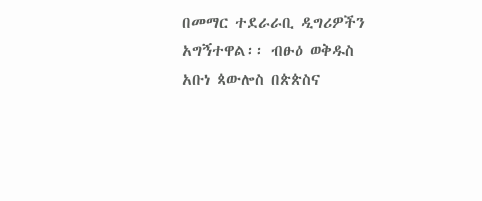በመማር ተደራራቢ ዲግሪዎችን አግኝተዋል፡፡ ብፁዕ ወቅዱስ አቡነ ጳውሎስ በጵጵስና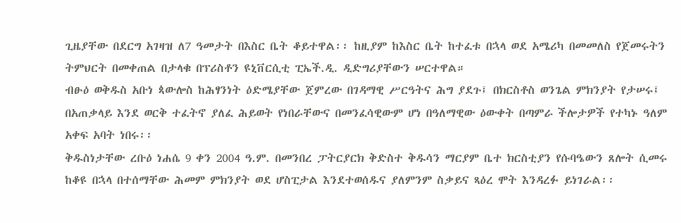ጊዜያቸው በደርግ አገዛዝ ለ7 ዓመታት በእስር ቤት ቆይተዋል፡፡ ከዚያም ከእስር ቤት ከተፈቱ በኋላ ወደ አሜሪካ በመመለስ የጀመሩትን ትምህርት በመቀጠል በታላቁ በፕሪስቶን ዩኒቨርሲቲ ፒኤች.ዲ. ዲድግሪያቸውን ሠርተዋል።
ብፁዕ ወቅዱስ አቡነ ጳውሎስ ከሕፃንነት ዕድሜያቸው ጀምረው በገዳማዊ ሥርዓትና ሕግ ያደጉ፤ በክርስቶስ ወንጌል ምክንያት የታሠሩ፤ በአጠቃላይ እንደ ወርቅ ተፈትኖ ያለፈ ሕይወት የነበራቸውና በመንፈሳዊውም ሆነ በዓለማዊው ዕውቀት በጣምራ ችሎታዎች የተካኑ ዓለም አቀፍ አባት ነበሩ፡፡
ቅዱስነታቸው ረቡዕ ነሐሴ 9 ቀን 2004 ዓ.ም. በመንበረ ፓትርያርክ ቅድስተ ቅዱሳን ማርያም ቤተ ክርስቲያን የሱባዔውን ጸሎት ሲመሩ ከቆዩ በኋላ በተሰማቸው ሕመም ምክንያት ወደ ሆስፒታል እንደተወሰዱና ያለምንም ስቃይና ጻዕረ ሞት እንዳረፉ ይነገራል፡፡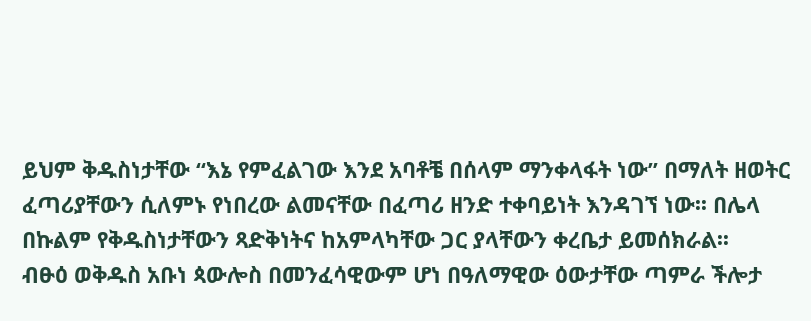ይህም ቅዱስነታቸው “እኔ የምፈልገው እንደ አባቶቼ በሰላም ማንቀላፋት ነው” በማለት ዘወትር ፈጣሪያቸውን ሲለምኑ የነበረው ልመናቸው በፈጣሪ ዘንድ ተቀባይነት እንዳገኘ ነው፡፡ በሌላ በኩልም የቅዱስነታቸውን ጻድቅነትና ከአምላካቸው ጋር ያላቸውን ቀረቤታ ይመሰክራል፡፡
ብፁዕ ወቅዱስ አቡነ ጳውሎስ በመንፈሳዊውም ሆነ በዓለማዊው ዕውታቸው ጣምራ ችሎታ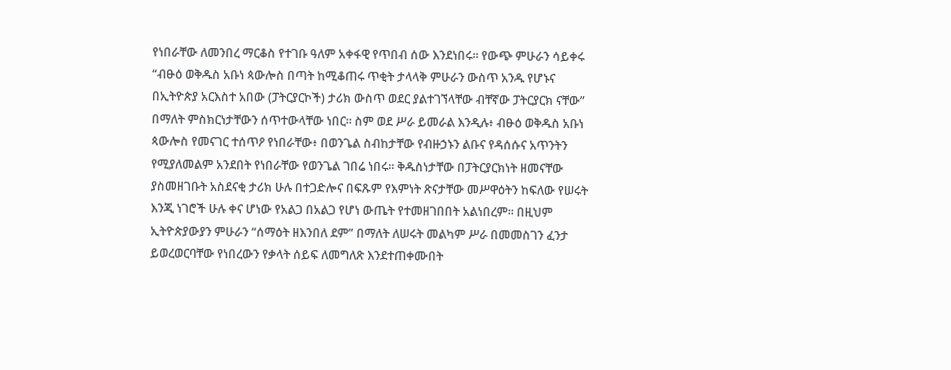የነበራቸው ለመንበረ ማርቆስ የተገቡ ዓለም አቀፋዊ የጥበብ ሰው እንደነበሩ፡፡ የውጭ ምሁራን ሳይቀሩ “ብፁዕ ወቅዱስ አቡነ ጳውሎስ በጣት ከሚቆጠሩ ጥቂት ታላላቅ ምሁራን ውስጥ አንዱ የሆኑና በኢትዮጵያ አርእስተ አበው (ፓትርያርኮች) ታሪክ ውስጥ ወደር ያልተገኘላቸው ብቸኛው ፓትርያርክ ናቸው” በማለት ምስክርነታቸውን ሰጥተውላቸው ነበር። ስም ወደ ሥራ ይመራል እንዲሉ፥ ብፁዕ ወቅዱስ አቡነ ጳውሎስ የመናገር ተሰጥዖ የነበራቸው፥ በወንጌል ስብከታቸው የብዙኃኑን ልቡና የዳሰሱና አጥንትን የሚያለመልም አንደበት የነበራቸው የወንጌል ገበሬ ነበሩ፡፡ ቅዱስነታቸው በፓትርያርክነት ዘመናቸው ያስመዘገቡት አስደናቂ ታሪክ ሁሉ በተጋድሎና በፍጹም የእምነት ጽናታቸው መሥዋዕትን ከፍለው የሠሩት እንጂ ነገሮች ሁሉ ቀና ሆነው የአልጋ በአልጋ የሆነ ውጤት የተመዘገበበት አልነበረም፡፡ በዚህም ኢትዮጵያውያን ምሁራን “ሰማዕት ዘእንበለ ደም” በማለት ለሠሩት መልካም ሥራ በመመስገን ፈንታ ይወረወርባቸው የነበረውን የቃላት ሰይፍ ለመግለጽ እንደተጠቀሙበት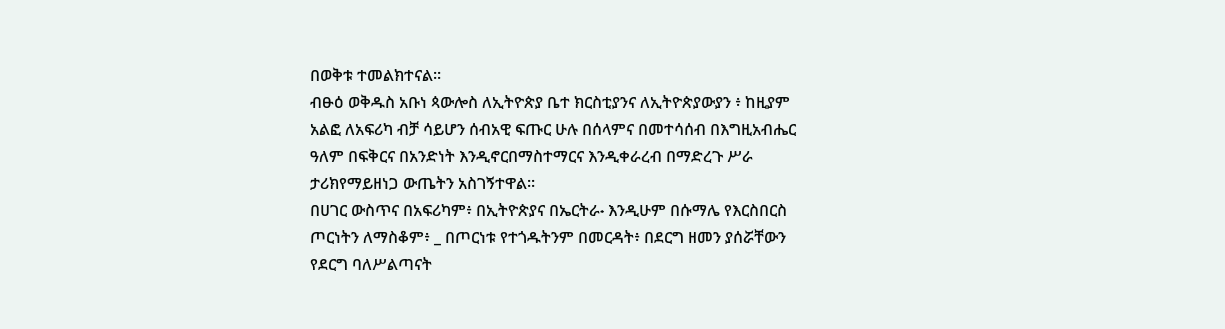በወቅቱ ተመልክተናል፡፡
ብፁዕ ወቅዱስ አቡነ ጳውሎስ ለኢትዮጵያ ቤተ ክርስቲያንና ለኢትዮጵያውያን ፥ ከዚያም አልፎ ለአፍሪካ ብቻ ሳይሆን ሰብአዊ ፍጡር ሁሉ በሰላምና በመተሳሰብ በእግዚአብሔር ዓለም በፍቅርና በአንድነት እንዲኖርበማስተማርና እንዲቀራረብ በማድረጉ ሥራ ታሪክየማይዘነጋ ውጤትን አስገኝተዋል፡፡
በሀገር ውስጥና በአፍሪካም፥ በኢትዮጵያና በኤርትራ˖ እንዲሁም በሱማሌ የእርስበርስ ጦርነትን ለማስቆም፥ _ በጦርነቱ የተጎዱትንም በመርዳት፥ በደርግ ዘመን ያሰሯቸውን የደርግ ባለሥልጣናት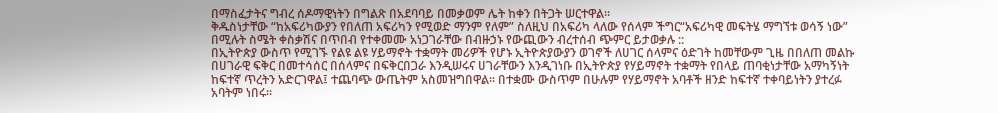በማስፈታትና ግብረ ሰዶማዊነትን በግልጽ በአደባባይ በመቃወም ሌት ከቀን በትጋት ሠርተዋል፡፡
ቅዱስነታቸው “ከአፍሪካውያን የበለጠ አፍሪካን የሚወድ ማንም የለም” ስለዚህ በአፍሪካ ላለው የሰላም ችግር“አፍሪካዊ መፍትሄ ማግኘቱ ወሳኝ ነው” በሚሉት ስሜት ቀስቃሽና በጥበብ የተቀመሙ አነጋገራቸው በብዙኃኑ የውጪውን ብረተሰብ ጭምር ይታወቃሉ ::
በኢትዮጵያ ውስጥ የሚገኙ የልዩ ልዩ ሃይማኖት ተቋማት መሪዎች የሆኑ ኢትዮጵያውያን ወገኖች ለሀገር ሰላምና ዕድገት ከመቸውም ጊዜ በበለጠ መልኩ በሀገራዊ ፍቅር በመተሳሰር በሰላምና በፍቅርበጋራ እንዲሠሩና ሀገራቸውን እንዲገነቡ በኢትዮጵያ የሃይማኖት ተቋማት የበላይ ጠባቂነታቸው አማካኝነት ከፍተኛ ጥረትን አድርገዋል፤ ተጨባጭ ውጤትም አስመዝግበዋል፡፡ በተቋሙ ውስጥም በሁሉም የሃይማኖት አባቶች ዘንድ ከፍተኛ ተቀባይነትን ያተረፉ አባትም ነበሩ፡፡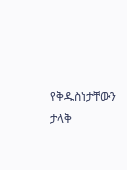የቅዱስነታቸውን ታላቅ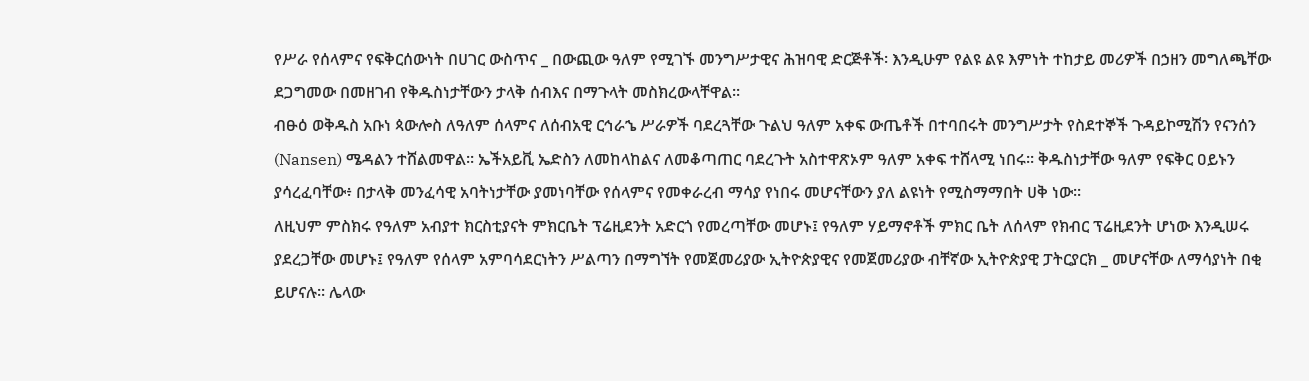የሥራ የሰላምና የፍቅርሰውነት በሀገር ውስጥና _ በውጪው ዓለም የሚገኙ መንግሥታዊና ሕዝባዊ ድርጅቶች፡ እንዲሁም የልዩ ልዩ እምነት ተከታይ መሪዎች በኃዘን መግለጫቸው ደጋግመው በመዘገብ የቅዱስነታቸውን ታላቅ ሰብእና በማጉላት መስክረውላቸዋል፡፡
ብፁዕ ወቅዱስ አቡነ ጳውሎስ ለዓለም ሰላምና ለሰብአዊ ርኅራኄ ሥራዎች ባደረጓቸው ጉልህ ዓለም አቀፍ ውጤቶች በተባበሩት መንግሥታት የስደተኞች ጉዳይኮሚሽን የናንሰን (Nansen) ሜዳልን ተሸልመዋል፡፡ ኤችአይቪ ኤድስን ለመከላከልና ለመቆጣጠር ባደረጉት አስተዋጽኦም ዓለም አቀፍ ተሸላሚ ነበሩ፡፡ ቅዱስነታቸው ዓለም የፍቅር ዐይኑን ያሳረፈባቸው፥ በታላቅ መንፈሳዊ አባትነታቸው ያመነባቸው የሰላምና የመቀራረብ ማሳያ የነበሩ መሆናቸውን ያለ ልዩነት የሚስማማበት ሀቅ ነው፡፡
ለዚህም ምስክሩ የዓለም አብያተ ክርስቲያናት ምክርቤት ፕሬዚደንት አድርጎ የመረጣቸው መሆኑ፤ የዓለም ሃይማኖቶች ምክር ቤት ለሰላም የክብር ፕሬዚደንት ሆነው እንዲሠሩ ያደረጋቸው መሆኑ፤ የዓለም የሰላም አምባሳደርነትን ሥልጣን በማግኘት የመጀመሪያው ኢትዮጵያዊና የመጀመሪያው ብቸኛው ኢትዮጵያዊ ፓትርያርክ _ መሆናቸው ለማሳያነት በቂ ይሆናሉ፡፡ ሌላው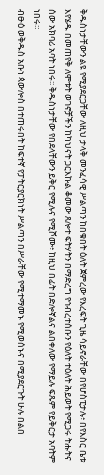ቅዱስነታቸውን ልዩ የሚያደርጋቸው ለዚህ ታላቅ መንፈሳዊ ሥልጣን ከበቁበት ዕለት ጀምረው የእረፍት ጊዜ ሳይኖራቸው በየሆስፒታሉ፥ በየእስር ቤቱ እየሄዱ በመጠየቅ ለሞቱት ወገኖቻችን ከካህናት ጋርእኩል ቆመው ጸሎተ ፍትሃትን በማድረግ የኅብረተሰቡን የዕለት ተዕለት ሕይወት የሚጋሩ ትሑትና ሰው አክባሪ አባት ነበሩ፡፡ ቅዱስነታቸው የበደላቸውን ይቅር የሚሉና የሚሾሙ፥ ከዚህ በፊት በድሎኛልና ልበቀለው የማይሉ ፍጹም የይቅርታ አባትም ነበሩ።
ብፁዕ ወቅዱስ አቡነ ጳውሎስ በተጠሩበት ከፍተኛ የፓትርያርክነት ሥልጣን በሥራቸው የሚተማመኑ የሚወሰኑና በሚያደርጉት ሁሉ በልበ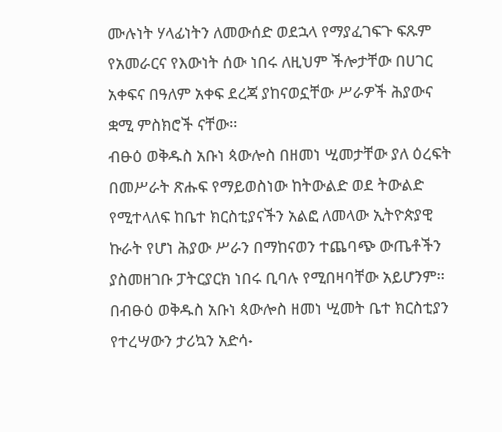ሙሉነት ሃላፊነትን ለመውሰድ ወደኋላ የማያፈገፍጉ ፍጹም የአመራርና የእውነት ሰው ነበሩ ለዚህም ችሎታቸው በሀገር አቀፍና በዓለም አቀፍ ደረጃ ያከናወኗቸው ሥራዎች ሕያውና ቋሚ ምስክሮች ናቸው፡፡
ብፁዕ ወቅዱስ አቡነ ጳውሎስ በዘመነ ሢመታቸው ያለ ዕረፍት በመሥራት ጽሑፍ የማይወስነው ከትውልድ ወደ ትውልድ የሚተላለፍ ከቤተ ክርስቲያናችን አልፎ ለመላው ኢትዮጵያዊ ኩራት የሆነ ሕያው ሥራን በማከናወን ተጨባጭ ውጤቶችን ያስመዘገቡ ፓትርያርክ ነበሩ ቢባሉ የሚበዛባቸው አይሆንም፡፡
በብፁዕ ወቅዱስ አቡነ ጳውሎስ ዘመነ ሢመት ቤተ ክርስቲያን የተረሣውን ታሪኳን አድሳ˖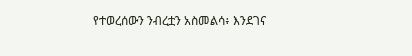የተወረሰውን ንብረቷን አስመልሳ፥ እንደገና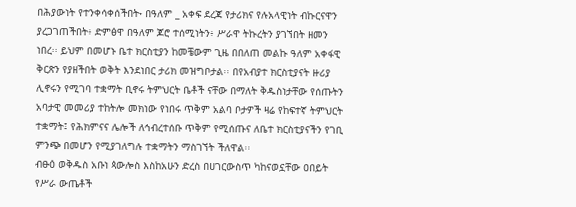በሕያውነት የተንቀሳቀሰችበት˖ በዓለም _ አቀፍ ደረጃ የታሪክና የሉአላዊነት ብኩርናዋን ያረጋገጠችበት፥ ድምፅዋ በዓለም ጆሮ ተሰሚነትን፥ ሥራዋ ትኩረትን ያገኘበት ዘመን ነበረ፡፡ ይህም በመሆኑ ቤተ ክርስቲያን ከመቼውም ጊዜ በበለጠ መልኩ ዓለም አቀፋዊ ቅርጽን የያዘችበት ወቅት እንደነበር ታሪክ መዝግቦታል፡፡ በየአብያተ ክርስቲያናት ዙሪያ ሊኖሩን የሚገባ ተቋማት ቢኖሩ ትምህርት ቤቶች ናቸው በማለት ቅዱስነታቸው የሰጡትን አባታዊ መመሪያ ተከትሎ መክነው የነበሩ ጥቅም አልባ ቦታዎች ዛሬ የከፍተኛ ትምህርት ተቋማት፤ የሕክምናና ሌሎች ለኅብረተሰቡ ጥቅም የሚሰጡና ለቤተ ክርስቲያናችን የገቢ ምንጭ በመሆን የሚያገለግሉ ተቋማትን ማስገኘት ችለዋል፡፡
ብፁዕ ወቅዱስ አቡነ ጳውሎስ እስከአሁን ድረስ በሀገርውስጥ ካከናወኗቸው ዐበይት የሥራ ውጤቶች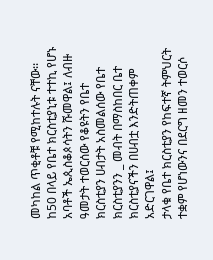መካከል ጥቂቶቹ የሚከተሉት ናቸው፡፡
ከ50 በላይ የቤተ ክርስቲያኒቱ ተተኪ የሆኑ አባቶች ኤጲስቆጶሳትን ሹመዋል፤ ለብዙ ዓመታት ተወርሰው የቆዩትን የቤተ ክርስቲያን ሀብታት አስመልሰው የቤተ ክርስቲያንን _ መብት በማስከበር ቤተ ክርስቲያናችን በሀብቷ እንድትጠቀም አድርገዋል፤
ታላቁ የቤተ ክርስቲያን የከፍተኛ ትምህርት ተቋም የሆነውንና በደርግ ዘመን ተወርሶ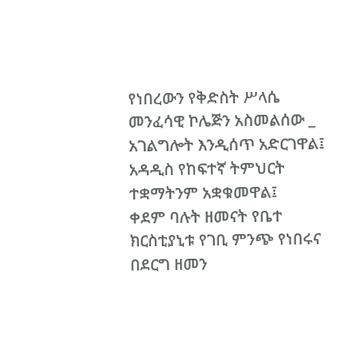የነበረውን የቅድስት ሥላሴ መንፈሳዊ ኮሌጅን አስመልሰው _ አገልግሎት እንዲሰጥ አድርገዋል፤ አዳዲስ የከፍተኛ ትምህርት ተቋማትንም አቋቁመዋል፤
ቀደም ባሉት ዘመናት የቤተ ክርስቲያኒቱ የገቢ ምንጭ የነበሩና በደርግ ዘመን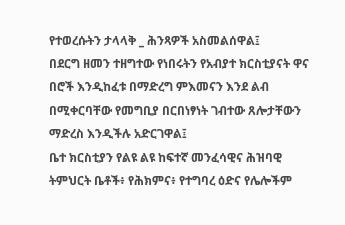የተወረሱትን ታላላቅ _ ሕንጻዎች አስመልሰዋል፤
በደርግ ዘመን ተዘግተው የነበሩትን የአብያተ ክርስቲያናት ዋና በሮች እንዲከፈቱ በማድረግ ምእመናን እንደ ልብ በሚቀርባቸው የመግቢያ በርበነፃነት ገብተው ጸሎታቸውን ማድረስ እንዲችሉ አድርገዋል፤
ቤተ ክርስቲያን የልዩ ልዩ ከፍተኛ መንፈሳዊና ሕዝባዊ ትምህርት ቤቶች፥ የሕክምና፥ የተግባረ ዕድና የሌሎችም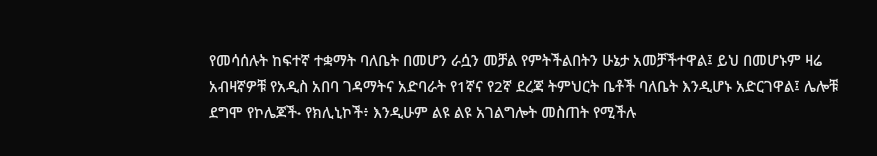የመሳሰሉት ከፍተኛ ተቋማት ባለቤት በመሆን ራሷን መቻል የምትችልበትን ሁኔታ አመቻችተዋል፤ ይህ በመሆኑም ዛሬ አብዛኛዎቹ የአዲስ አበባ ገዳማትና አድባራት የ1ኛና የ2ኛ ደረጃ ትምህርት ቤቶች ባለቤት እንዲሆኑ አድርገዋል፤ ሌሎቹ ደግሞ የኮሌጆች˖ የክሊኒኮች፥ እንዲሁም ልዩ ልዩ አገልግሎት መስጠት የሚችሉ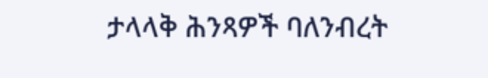ታላላቅ ሕንጻዎች ባለንብረት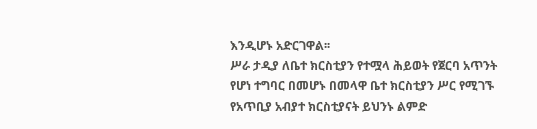እንዲሆኑ አድርገዋል፡፡
ሥራ ታዲያ ለቤተ ክርስቲያን የተሟላ ሕይወት የጀርባ አጥንት የሆነ ተግባር በመሆኑ በመላዋ ቤተ ክርስቲያን ሥር የሚገኙ የአጥቢያ አብያተ ክርስቲያናት ይህንኑ ልምድ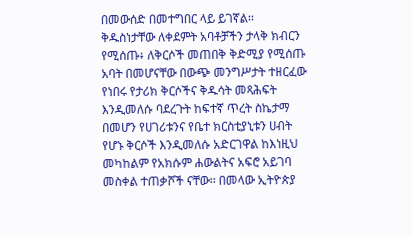በመውሰድ በመተግበር ላይ ይገኛል፡፡
ቅዱስነታቸው ለቀደምት አባቶቻችን ታላቅ ክብርን የሚሰጡ፥ ለቅርሶች መጠበቅ ቅድሚያ የሚሰጡ አባት በመሆናቸው በውጭ መንግሥታት ተዘርፈው የነበሩ የታሪክ ቅርሶችና ቅዱሳት መጻሕፍት እንዲመለሱ ባደረጉት ከፍተኛ ጥረት ስኬታማ በመሆን የሀገሪቱንና የቤተ ክርስቲያኒቱን ሀብት የሆኑ ቅርሶች እንዲመለሱ አድርገዋል ከእነዚህ መካከልም የአክሱም ሐውልትና አፍሮ አይገባ መስቀል ተጠቃሾች ናቸው፡፡ በመላው ኢትዮጵያ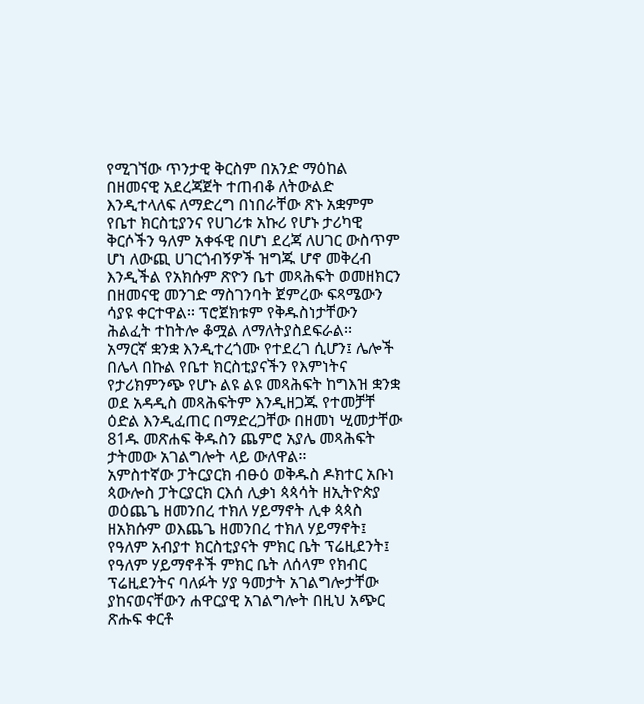የሚገኘው ጥንታዊ ቅርስም በአንድ ማዕከል በዘመናዊ አደረጃጀት ተጠብቆ ለትውልድ እንዲተላለፍ ለማድረግ በነበራቸው ጽኑ አቋምም የቤተ ክርስቲያንና የሀገሪቱ አኩሪ የሆኑ ታሪካዊ ቅርሶችን ዓለም አቀፋዊ በሆነ ደረጃ ለሀገር ውስጥም ሆነ ለውጪ ሀገርጎብኝዎች ዝግጁ ሆኖ መቅረብ እንዲችል የአክሱም ጽዮን ቤተ መጻሕፍት ወመዘክርን በዘመናዊ መንገድ ማስገንባት ጀምረው ፍጻሜውን ሳያዩ ቀርተዋል፡፡ ፕሮጀክቱም የቅዱስነታቸውን ሕልፈት ተከትሎ ቆሟል ለማለትያስደፍራል፡፡
አማርኛ ቋንቋ እንዲተረጎሙ የተደረገ ሲሆን፤ ሌሎች በሌላ በኩል የቤተ ክርስቲያናችን የእምነትና የታሪክምንጭ የሆኑ ልዩ ልዩ መጻሕፍት ከግእዝ ቋንቋ ወደ አዳዲስ መጻሕፍትም እንዲዘጋጁ የተመቻቸ ዕድል እንዲፈጠር በማድረጋቸው በዘመነ ሢመታቸው 81ዱ መጽሐፍ ቅዱስን ጨምሮ አያሌ መጻሕፍት ታትመው አገልግሎት ላይ ውለዋል፡፡
አምስተኛው ፓትርያርክ ብፁዕ ወቅዱስ ዶክተር አቡነ ጳውሎስ ፓትርያርክ ርእሰ ሊቃነ ጳጳሳት ዘኢትዮጵያ ወዕጨጌ ዘመንበረ ተክለ ሃይማኖት ሊቀ ጳጳስ ዘአክሱም ወእጨጌ ዘመንበረ ተክለ ሃይማኖት፤ የዓለም አብያተ ክርስቲያናት ምክር ቤት ፕሬዚደንት፤ የዓለም ሃይማኖቶች ምክር ቤት ለሰላም የክብር ፕሬዚደንትና ባለፉት ሃያ ዓመታት አገልግሎታቸው ያከናወናቸውን ሐዋርያዊ አገልግሎት በዚህ አጭር ጽሑፍ ቀርቶ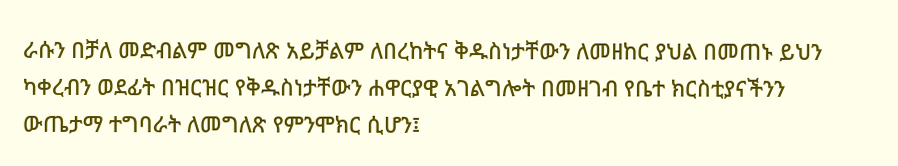ራሱን በቻለ መድብልም መግለጽ አይቻልም ለበረከትና ቅዱስነታቸውን ለመዘከር ያህል በመጠኑ ይህን ካቀረብን ወደፊት በዝርዝር የቅዱስነታቸውን ሐዋርያዊ አገልግሎት በመዘገብ የቤተ ክርስቲያናችንን ውጤታማ ተግባራት ለመግለጽ የምንሞክር ሲሆን፤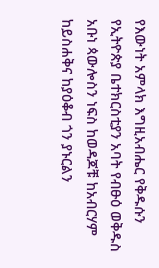የእውነት አምላክ እግዚአብሔር የቅዱሱን የኢትዮጵያ ቤተክርስቲያን አባት የብፁዕ ወቅዱስ አቡነ ጳውሎስን ነፍስ ከወዳጆቹ ከአብርሃም ከይስሐቅና ከያዕቆብ ጎን ያኑርልን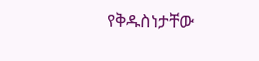የቅዱስነታቸው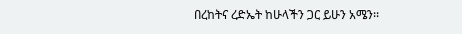በረከትና ረድኤት ከሁላችን ጋር ይሁን አሜን፡፡